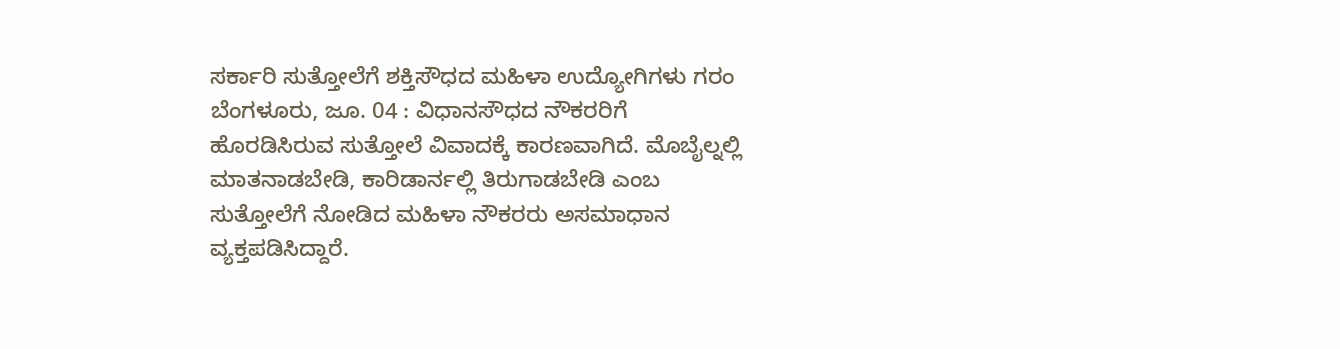ಸರ್ಕಾರಿ ಸುತ್ತೋಲೆಗೆ ಶಕ್ತಿಸೌಧದ ಮಹಿಳಾ ಉದ್ಯೋಗಿಗಳು ಗರಂ
ಬೆಂಗಳೂರು, ಜೂ. 04 : ವಿಧಾನಸೌಧದ ನೌಕರರಿಗೆ ಹೊರಡಿಸಿರುವ ಸುತ್ತೋಲೆ ವಿವಾದಕ್ಕೆ ಕಾರಣವಾಗಿದೆ. ಮೊಬೈಲ್ನಲ್ಲಿ ಮಾತನಾಡಬೇಡಿ, ಕಾರಿಡಾರ್ನಲ್ಲಿ ತಿರುಗಾಡಬೇಡಿ ಎಂಬ ಸುತ್ತೋಲೆಗೆ ನೋಡಿದ ಮಹಿಳಾ ನೌಕರರು ಅಸಮಾಧಾನ ವ್ಯಕ್ತಪಡಿಸಿದ್ದಾರೆ.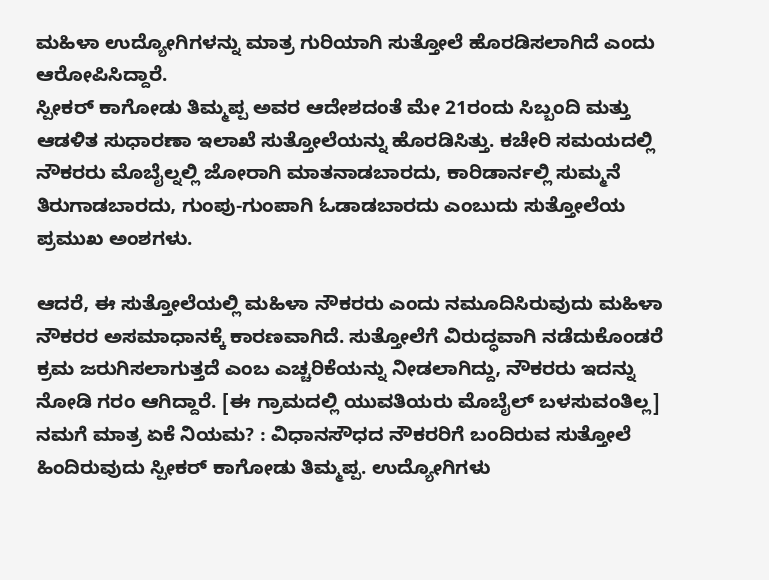ಮಹಿಳಾ ಉದ್ಯೋಗಿಗಳನ್ನು ಮಾತ್ರ ಗುರಿಯಾಗಿ ಸುತ್ತೋಲೆ ಹೊರಡಿಸಲಾಗಿದೆ ಎಂದು ಆರೋಪಿಸಿದ್ದಾರೆ.
ಸ್ಪೀಕರ್ ಕಾಗೋಡು ತಿಮ್ಮಪ್ಪ ಅವರ ಆದೇಶದಂತೆ ಮೇ 21ರಂದು ಸಿಬ್ಬಂದಿ ಮತ್ತು ಆಡಳಿತ ಸುಧಾರಣಾ ಇಲಾಖೆ ಸುತ್ತೋಲೆಯನ್ನು ಹೊರಡಿಸಿತ್ತು. ಕಚೇರಿ ಸಮಯದಲ್ಲಿ ನೌಕರರು ಮೊಬೈಲ್ನಲ್ಲಿ ಜೋರಾಗಿ ಮಾತನಾಡಬಾರದು, ಕಾರಿಡಾರ್ನಲ್ಲಿ ಸುಮ್ಮನೆ ತಿರುಗಾಡಬಾರದು, ಗುಂಪು-ಗುಂಪಾಗಿ ಓಡಾಡಬಾರದು ಎಂಬುದು ಸುತ್ತೋಲೆಯ ಪ್ರಮುಖ ಅಂಶಗಳು.

ಆದರೆ, ಈ ಸುತ್ತೋಲೆಯಲ್ಲಿ ಮಹಿಳಾ ನೌಕರರು ಎಂದು ನಮೂದಿಸಿರುವುದು ಮಹಿಳಾ ನೌಕರರ ಅಸಮಾಧಾನಕ್ಕೆ ಕಾರಣವಾಗಿದೆ. ಸುತ್ತೋಲೆಗೆ ವಿರುದ್ಧವಾಗಿ ನಡೆದುಕೊಂಡರೆ ಕ್ರಮ ಜರುಗಿಸಲಾಗುತ್ತದೆ ಎಂಬ ಎಚ್ಚರಿಕೆಯನ್ನು ನೀಡಲಾಗಿದ್ದು, ನೌಕರರು ಇದನ್ನು ನೋಡಿ ಗರಂ ಆಗಿದ್ದಾರೆ. [ಈ ಗ್ರಾಮದಲ್ಲಿ ಯುವತಿಯರು ಮೊಬೈಲ್ ಬಳಸುವಂತಿಲ್ಲ]
ನಮಗೆ ಮಾತ್ರ ಏಕೆ ನಿಯಮ? : ವಿಧಾನಸೌಧದ ನೌಕರರಿಗೆ ಬಂದಿರುವ ಸುತ್ತೋಲೆ ಹಿಂದಿರುವುದು ಸ್ಪೀಕರ್ ಕಾಗೋಡು ತಿಮ್ಮಪ್ಪ. ಉದ್ಯೋಗಿಗಳು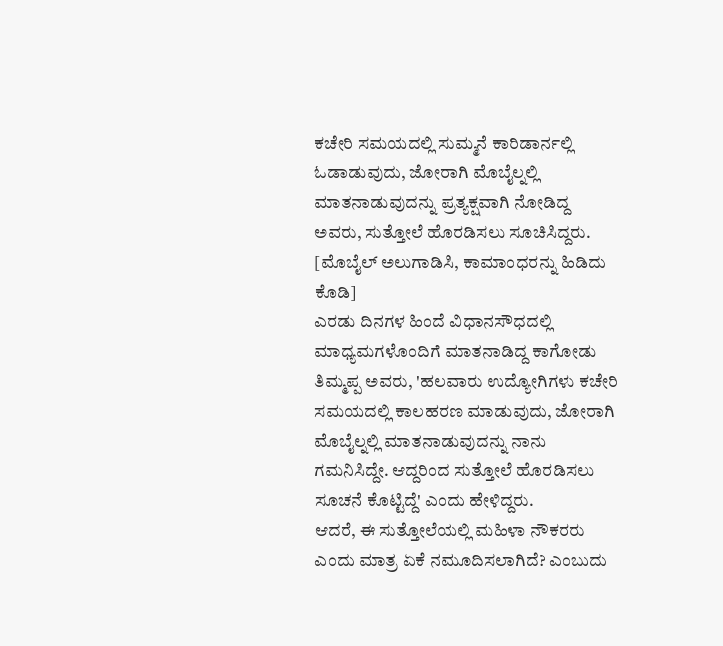ಕಚೇರಿ ಸಮಯದಲ್ಲಿ ಸುಮ್ಮನೆ ಕಾರಿಡಾರ್ನಲ್ಲಿ ಓಡಾಡುವುದು, ಜೋರಾಗಿ ಮೊಬೈಲ್ನಲ್ಲಿ ಮಾತನಾಡುವುದನ್ನು ಪ್ರತ್ಯಕ್ಷವಾಗಿ ನೋಡಿದ್ದ ಅವರು, ಸುತ್ತೋಲೆ ಹೊರಡಿಸಲು ಸೂಚಿಸಿದ್ದರು. [ಮೊಬೈಲ್ ಅಲುಗಾಡಿಸಿ, ಕಾಮಾಂಧರನ್ನು ಹಿಡಿದು ಕೊಡಿ]
ಎರಡು ದಿನಗಳ ಹಿಂದೆ ವಿಧಾನಸೌಧದಲ್ಲಿ ಮಾಧ್ಯಮಗಳೊಂದಿಗೆ ಮಾತನಾಡಿದ್ದ ಕಾಗೋಡು ತಿಮ್ಮಪ್ಪ ಅವರು, 'ಹಲವಾರು ಉದ್ಯೋಗಿಗಳು ಕಚೇರಿ ಸಮಯದಲ್ಲಿ ಕಾಲಹರಣ ಮಾಡುವುದು, ಜೋರಾಗಿ ಮೊಬೈಲ್ನಲ್ಲಿ ಮಾತನಾಡುವುದನ್ನು ನಾನು ಗಮನಿಸಿದ್ದೇ. ಆದ್ದರಿಂದ ಸುತ್ತೋಲೆ ಹೊರಡಿಸಲು ಸೂಚನೆ ಕೊಟ್ಟಿದ್ದೆ' ಎಂದು ಹೇಳಿದ್ದರು.
ಆದರೆ, ಈ ಸುತ್ತೋಲೆಯಲ್ಲಿ ಮಹಿಳಾ ನೌಕರರು ಎಂದು ಮಾತ್ರ ಏಕೆ ನಮೂದಿಸಲಾಗಿದೆ? ಎಂಬುದು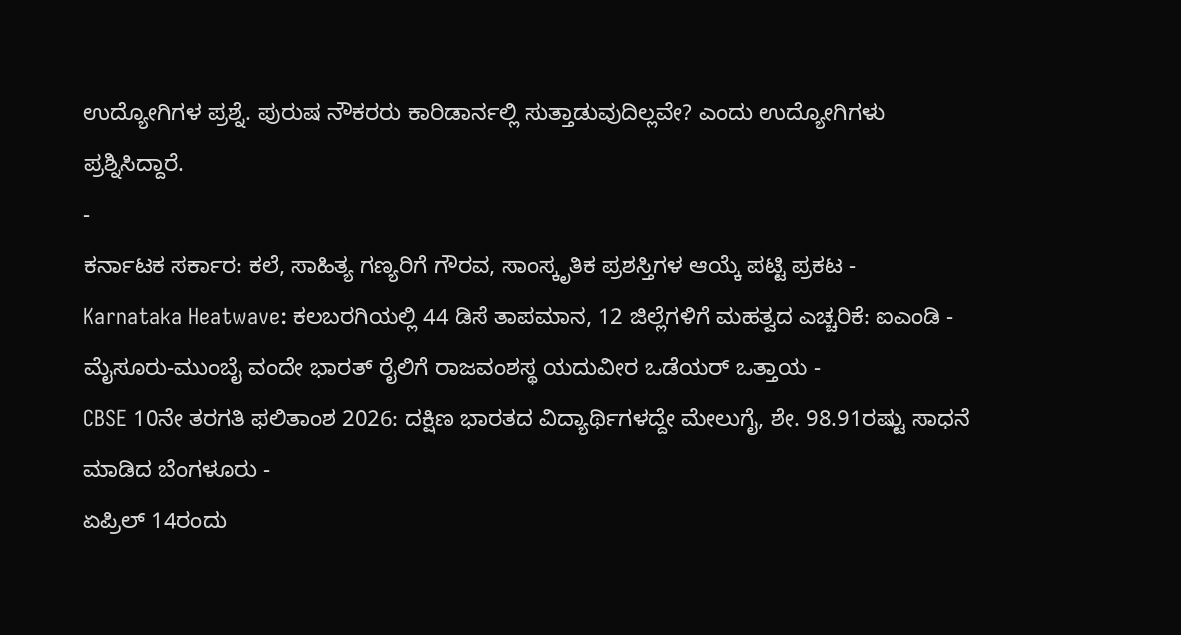ಉದ್ಯೋಗಿಗಳ ಪ್ರಶ್ನೆ. ಪುರುಷ ನೌಕರರು ಕಾರಿಡಾರ್ನಲ್ಲಿ ಸುತ್ತಾಡುವುದಿಲ್ಲವೇ? ಎಂದು ಉದ್ಯೋಗಿಗಳು ಪ್ರಶ್ನಿಸಿದ್ದಾರೆ.
-
ಕರ್ನಾಟಕ ಸರ್ಕಾರ: ಕಲೆ, ಸಾಹಿತ್ಯ ಗಣ್ಯರಿಗೆ ಗೌರವ, ಸಾಂಸ್ಕೃತಿಕ ಪ್ರಶಸ್ತಿಗಳ ಆಯ್ಕೆ ಪಟ್ಟಿ ಪ್ರಕಟ -
Karnataka Heatwave: ಕಲಬರಗಿಯಲ್ಲಿ 44 ಡಿಸೆ ತಾಪಮಾನ, 12 ಜಿಲ್ಲೆಗಳಿಗೆ ಮಹತ್ವದ ಎಚ್ಚರಿಕೆ: ಐಎಂಡಿ -
ಮೈಸೂರು-ಮುಂಬೈ ವಂದೇ ಭಾರತ್ ರೈಲಿಗೆ ರಾಜವಂಶಸ್ಥ ಯದುವೀರ ಒಡೆಯರ್ ಒತ್ತಾಯ -
CBSE 10ನೇ ತರಗತಿ ಫಲಿತಾಂಶ 2026: ದಕ್ಷಿಣ ಭಾರತದ ವಿದ್ಯಾರ್ಥಿಗಳದ್ದೇ ಮೇಲುಗೈ, ಶೇ. 98.91ರಷ್ಟು ಸಾಧನೆ ಮಾಡಿದ ಬೆಂಗಳೂರು -
ಏಪ್ರಿಲ್ 14ರಂದು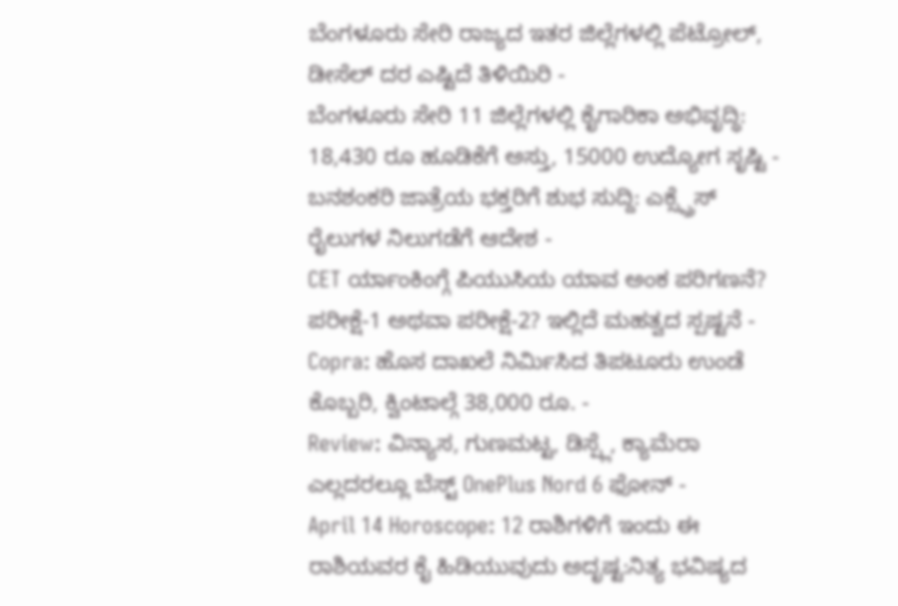ಬೆಂಗಳೂರು ಸೇರಿ ರಾಜ್ಯದ ಇತರ ಜಿಲ್ಲೆಗಳಲ್ಲಿ ಪೆಟ್ರೋಲ್, ಡೀಸೆಲ್ ದರ ಎಷ್ಟಿದೆ ತಿಳಿಯಿರಿ -
ಬೆಂಗಳೂರು ಸೇರಿ 11 ಜಿಲ್ಲೆಗಳಲ್ಲಿ ಕೈಗಾರಿಕಾ ಅಭಿವೃದ್ಧಿ: 18,430 ರೂ ಹೂಡಿಕೆಗೆ ಅಸ್ತು, 15000 ಉದ್ಯೋಗ ಸೃಷ್ಟಿ -
ಬನಶಂಕರಿ ಜಾತ್ರೆಯ ಭಕ್ತರಿಗೆ ಶುಭ ಸುದ್ದಿ: ಎಕ್ಸ್ಪ್ರೆಸ್ ರೈಲುಗಳ ನಿಲುಗಡೆಗೆ ಆದೇಶ -
CET ರ್ಯಾಂಕಿಂಗ್ಗೆ ಪಿಯುಸಿಯ ಯಾವ ಅಂಕ ಪರಿಗಣನೆ? ಪರೀಕ್ಷೆ-1 ಅಥವಾ ಪರೀಕ್ಷೆ-2? ಇಲ್ಲಿದೆ ಮಹತ್ವದ ಸ್ಪಷ್ಟನೆ -
Copra: ಹೊಸ ದಾಖಲೆ ನಿರ್ಮಿಸಿದ ತಿಪಟೂರು ಉಂಡೆ ಕೊಬ್ಬರಿ, ಕ್ವಿಂಟಾಲ್ಗೆ 38,000 ರೂ. -
Review: ವಿನ್ಯಾಸ, ಗುಣಮಟ್ಟ, ಡಿಸ್ಪ್ಲೆ, ಕ್ಯಾಮೆರಾ ಎಲ್ಲದರಲ್ಲೂ ಬೆಸ್ಟ್ OnePlus Nord 6 ಫೋನ್ -
April 14 Horoscope: 12 ರಾಶಿಗಳಿಗೆ ಇಂದು ಈ ರಾಶಿಯವರ ಕೈ ಹಿಡಿಯುವುದು ಅದೃಷ್ಟ:ನಿತ್ಯ ಭವಿಷ್ಯದ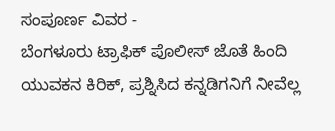ಸಂಪೂರ್ಣ ವಿವರ -
ಬೆಂಗಳೂರು ಟ್ರಾಫಿಕ್ ಪೊಲೀಸ್ ಜೊತೆ ಹಿಂದಿ ಯುವಕನ ಕಿರಿಕ್, ಪ್ರಶ್ನಿಸಿದ ಕನ್ನಡಿಗನಿಗೆ ನೀವೆಲ್ಲ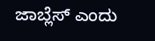ಜಾಬ್ಲೆಸ್ ಎಂದು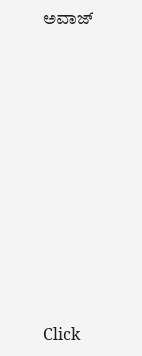ಅವಾಜ್










Click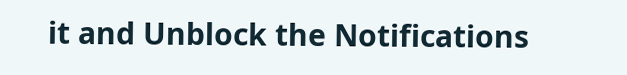it and Unblock the Notifications